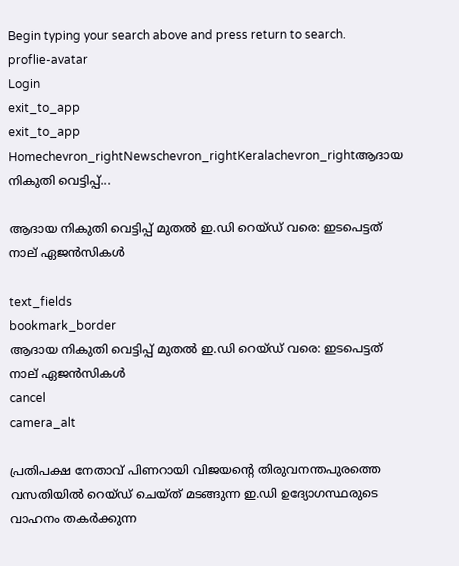Begin typing your search above and press return to search.
proflie-avatar
Login
exit_to_app
exit_to_app
Homechevron_rightNewschevron_rightKeralachevron_rightആദായ നികുതി വെട്ടിപ്പ്...

ആദായ നികുതി വെട്ടിപ്പ് മുതൽ ഇ.ഡി റെയ്ഡ് വരെ: ഇടപെട്ടത് നാല് ഏജൻസികൾ

text_fields
bookmark_border
ആദായ നികുതി വെട്ടിപ്പ് മുതൽ ഇ.ഡി റെയ്ഡ് വരെ: ഇടപെട്ടത് നാല് ഏജൻസികൾ
cancel
camera_alt

പ്രതിപക്ഷ നേതാവ് പിണറായി വിജയന്‍റെ തിരുവനന്തപുരത്തെ വസതിയിൽ റെയ്ഡ് ചെയ്ത് മടങ്ങുന്ന ഇ.ഡി ഉദ്യോഗസ്ഥരുടെ വാഹനം തകർക്കുന്ന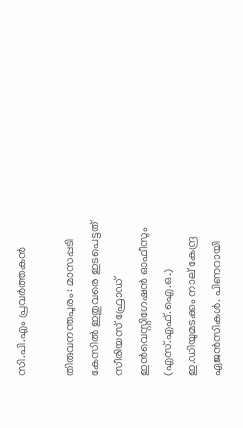സി.പി.എം പ്രവർത്തകൻ

തിരുവനന്തപുരം: മാസപ്പടി കേസിൽ ഇതുവരെ ഇടപെട്ടത് സീരിയസ് ഫ്രോഡ് ഇൻവെസ്റ്റിഗേഷൻ ഓഫീസും (എസ്.എഫ്.ഐ.ഒ.) ഇ.ഡിയുമടക്കം നാല് കേന്ദ്ര ഏജൻസികൾ. പിണറായി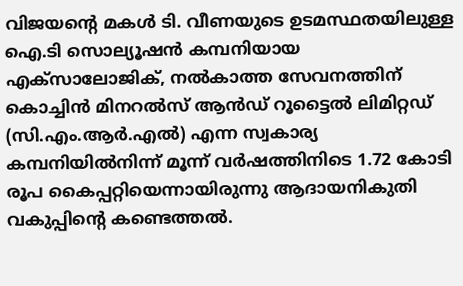വിജയന്റെ മകൾ ടി. വീണയുടെ ഉടമസ്ഥതയിലുള്ള ഐ.ടി സൊല്യൂഷൻ കമ്പനിയായ എക്സാലോജിക്, നൽകാത്ത സേവനത്തിന് കൊച്ചിൻ മിനറൽസ് ആൻഡ് റൂട്ടൈൽ ലിമിറ്റഡ് (സി.എം.ആർ.എൽ) എന്ന സ്വകാര്യ കമ്പനിയിൽനിന്ന് മൂന്ന് വർഷത്തിനിടെ 1.72 കോടി രൂപ കൈപ്പറ്റിയെന്നായിരുന്നു ആദായനികുതി വകുപ്പിന്റെ കണ്ടെത്തൽ.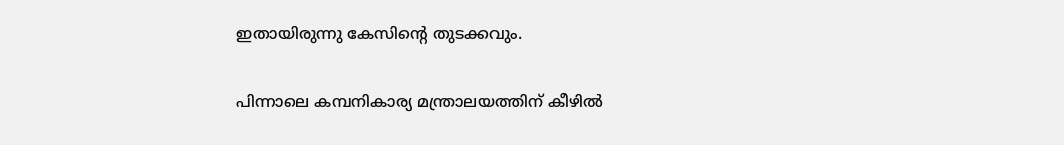ഇതായിരുന്നു കേസിന്‍റെ തുടക്കവും.

പിന്നാലെ കമ്പനികാര്യ മന്ത്രാലയത്തിന് കീഴിൽ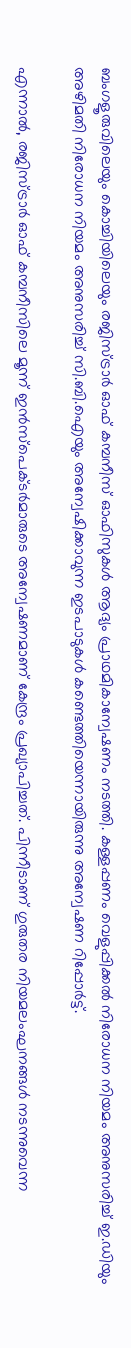ബംഗളൂരുവിലെയും കൊച്ചിയിലെയും രജിസ്ട്രാർ ഓഫ് കമ്പനീസ് ഓഫിസുകൾ ആദ്യം പ്രാഥമികാന്വേഷണം നടത്തി. കള്ളപ്പണം വെളുപ്പിക്കൽ നിരോധന നിയമം അനുസരിച്ച് ഇ.ഡിയും അഴിമതി നിരോധന നിയമം അനുസരിച്ച് സി.ബി.ഐയും അന്വേഷിക്കാവുന്ന ഇടപാടുകൾ കണ്ടെത്തിയെന്നായിരുന്നു അന്വേഷണ റിപ്പോർട്ട്.

എന്നാൽ, രജിസ്ട്രാർ ഓഫ് കമ്പനീസിലെ മൂന്ന് ഇൻസ്പെക്ടർമാരുടെ അന്വേഷണമാണ് കേന്ദ്രം പ്രഖ്യാപിച്ചത്. പിന്നീടാണ് ഗുരുതര നിയമലംഘനങ്ങൾ നടന്നുവെന്ന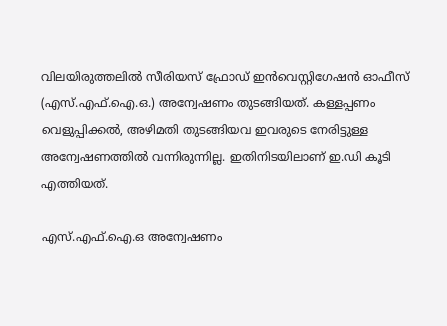വിലയിരുത്തലിൽ സീരിയസ് ഫ്രോഡ് ഇൻവെസ്റ്റിഗേഷൻ ഓഫീസ് (എസ്.എഫ്.ഐ.ഒ.) അന്വേഷണം തുടങ്ങിയത്. കള്ളപ്പണം വെളുപ്പിക്കൽ, അഴിമതി തുടങ്ങിയവ ഇവരുടെ നേരിട്ടുള്ള അന്വേഷണത്തിൽ വന്നിരുന്നില്ല. ഇതിനിടയിലാണ് ഇ.ഡി കൂടി എത്തിയത്.

എസ്.എഫ്.ഐ.ഒ അന്വേഷണം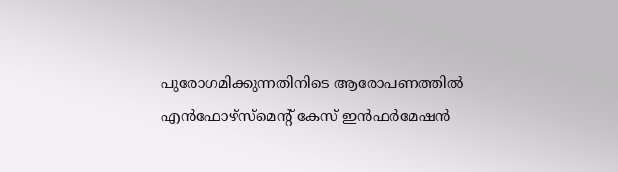പുരോഗമിക്കുന്നതിനിടെ ആരോപണത്തിൽ എൻഫോഴ്സ്മെന്റ് കേസ് ഇൻഫർമേഷൻ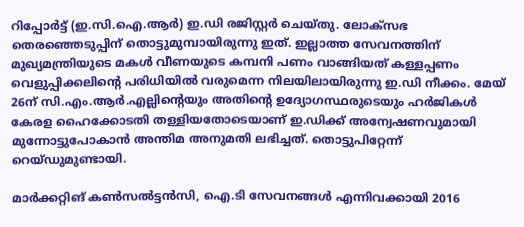റിപ്പോർട്ട് (ഇ.സി.ഐ.ആർ) ഇ.ഡി രജിസ്റ്റർ ചെയ്തു. ലോക്സഭ തെരഞ്ഞെടുപ്പിന് തൊട്ടുമുമ്പായിരുന്നു ഇത്. ഇല്ലാത്ത സേവനത്തിന് മുഖ്യമന്ത്രിയുടെ മകൾ വീണയുടെ കമ്പനി പണം വാങ്ങിയത് കള്ളപ്പണം വെളുപ്പിക്കലിന്റെ പരിധിയിൽ വരുമെന്ന നിലയിലായിരുന്നു ഇ.ഡി നീക്കം. മേയ് 26ന് സി.എം.ആർ.എല്ലിന്റെയും അതിന്റെ ഉദ്യോഗസ്ഥരുടെയും ഹർജികൾ കേരള ഹൈക്കോടതി തള്ളിയതോടെയാണ് ഇ.ഡിക്ക് അന്വേഷണവുമായി മുന്നോട്ടുപോകാൻ അന്തിമ അനുമതി ലഭിച്ചത്. തൊട്ടുപിറ്റേന്ന് റെയ്ഡുമുണ്ടായി.

മാർക്കറ്റിങ് കൺസൽട്ടൻസി, ഐ.ടി സേവനങ്ങൾ എന്നിവക്കായി 2016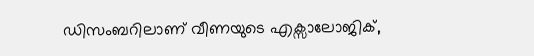ഡിസംബറിലാണ് വീണയുടെ എക്സാലോജിക്,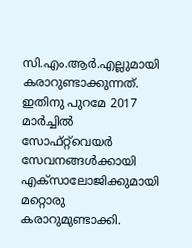സി.എം.ആർ.എല്ലുമായി കരാറുണ്ടാക്കുന്നത്. ഇതിനു പുറമേ 2017 മാർച്ചിൽ സോഫ്റ്റ്‌വെയർ സേവനങ്ങൾക്കായി എക്സാലോജിക്കുമായി മറ്റൊരു കരാറുമുണ്ടാക്കി.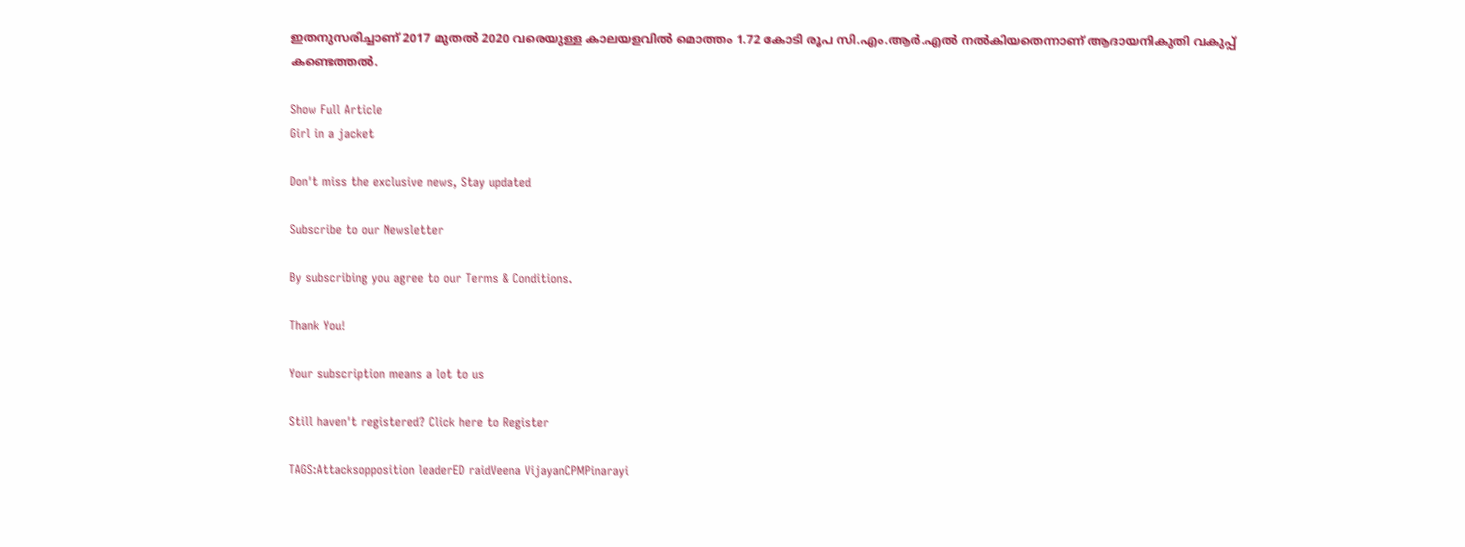ഇതനുസരിച്ചാണ് 2017 മുതൽ 2020 വരെയുള്ള കാലയളവിൽ മൊത്തം 1.72 കോടി രൂപ സി.എം.ആർ.എൽ നൽകിയതെന്നാണ് ആദായനികുതി വകുപ്പ് കണ്ടെത്തൽ.

Show Full Article
Girl in a jacket

Don't miss the exclusive news, Stay updated

Subscribe to our Newsletter

By subscribing you agree to our Terms & Conditions.

Thank You!

Your subscription means a lot to us

Still haven't registered? Click here to Register

TAGS:Attacksopposition leaderED raidVeena VijayanCPMPinarayi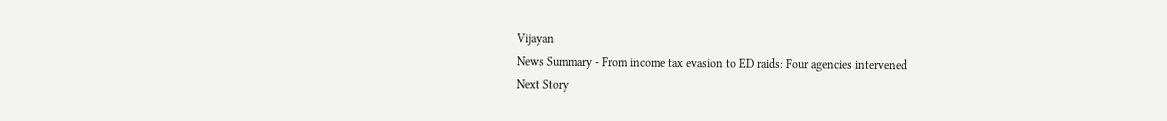Vijayan
News Summary - From income tax evasion to ED raids: Four agencies intervened
Next Story